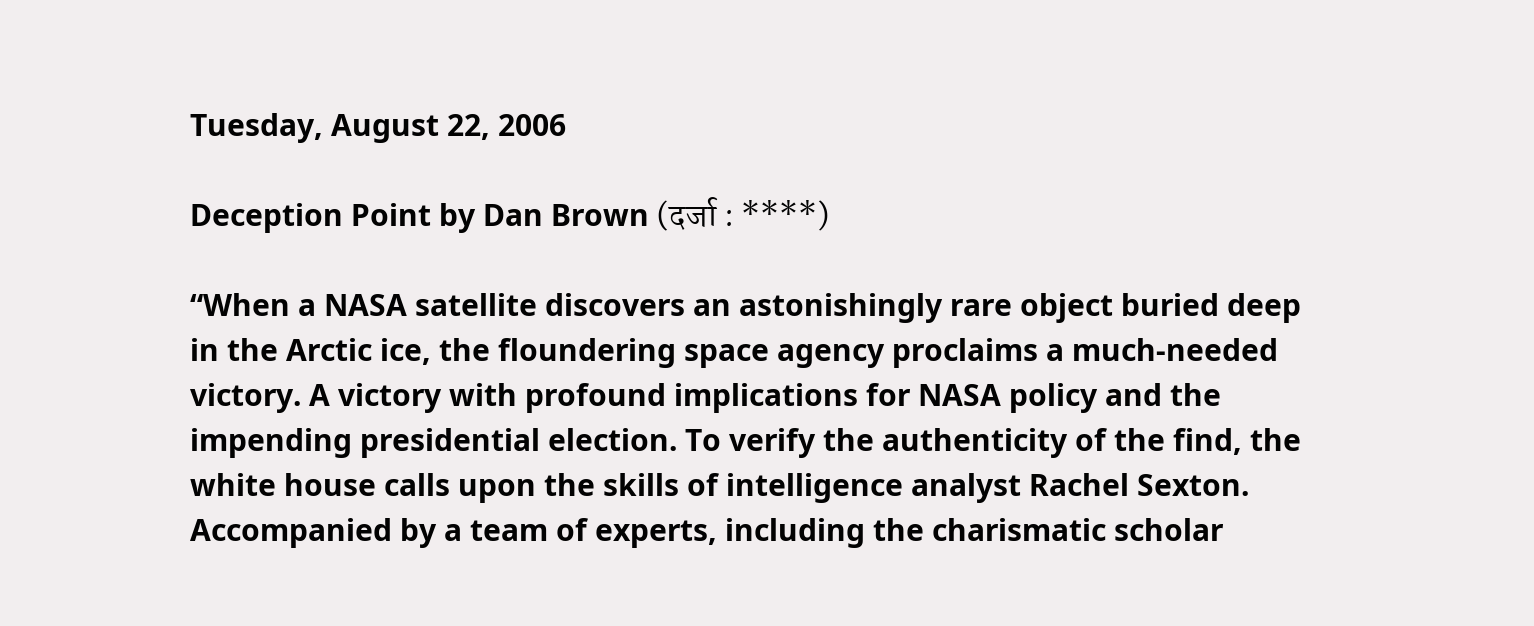Tuesday, August 22, 2006

Deception Point by Dan Brown (दर्जा : ****)

“When a NASA satellite discovers an astonishingly rare object buried deep in the Arctic ice, the floundering space agency proclaims a much-needed victory. A victory with profound implications for NASA policy and the impending presidential election. To verify the authenticity of the find, the white house calls upon the skills of intelligence analyst Rachel Sexton. Accompanied by a team of experts, including the charismatic scholar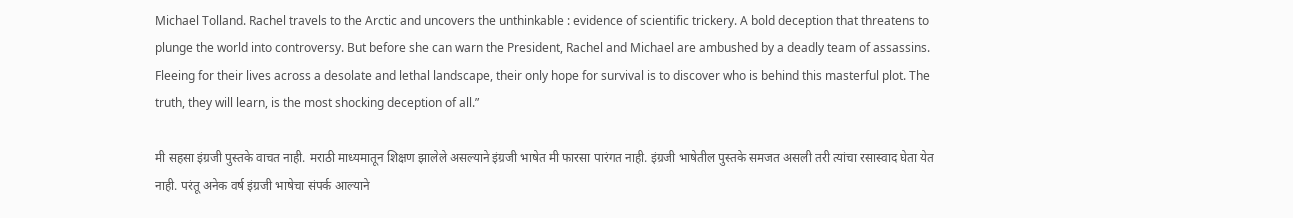Michael Tolland. Rachel travels to the Arctic and uncovers the unthinkable : evidence of scientific trickery. A bold deception that threatens to plunge the world into controversy. But before she can warn the President, Rachel and Michael are ambushed by a deadly team of assassins. Fleeing for their lives across a desolate and lethal landscape, their only hope for survival is to discover who is behind this masterful plot. The truth, they will learn, is the most shocking deception of all.”

मी सहसा इंग्रजी पुस्तके वाचत नाही. मराठी माध्यमातून शिक्षण झालेले असल्याने इंग्रजी भाषेत मी फारसा पारंगत नाही. इंग्रजी भाषेतील पुस्तके समजत असली तरी त्यांचा रसास्वाद घेता येत नाही. परंतू अनेक वर्ष इंग्रजी भाषेचा संपर्क आल्याने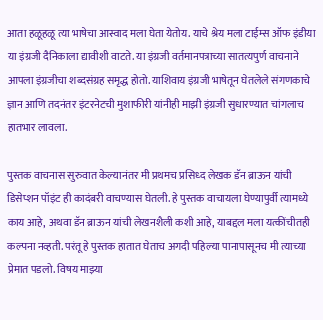आता हळूहळू त्या भाषेचा आस्वाद मला घेता येतोय. याचे श्रेय मला टाईम्स ऑफ इंडीया या इंग्रजी दैनिकाला द्यावीशी वाटते. या इंग्रजी वर्तमानपत्राच्या सातत्यपुर्ण वाचनाने आपला इंग्रजीचा शब्दसंग्रह समृद्ध होतो. याशिवाय इंग्रजी भाषेतून घेतलेले संगणकाचे ज्ञान आणि तदनंतर इंटरनेटची मुशाफीरी यांनीही माझी इंग्रजी सुधारण्यात चांगलाच हातभार लावला.

पुस्तक वाचनास सुरुवात केल्यानंतर मी प्रथमच प्रसिध्द लेखक डॅन ब्राऊन यांची डिसेप्शन पॉइंट ही कादंबरी वाचण्यास घेतली. हे पुस्तक वाचायला घेण्यापुर्वी त्यामध्ये काय आहे, अथवा डॅन ब्राऊन यांची लेखनशैली कशी आहे, याबद्दल मला यत्कींचीतही कल्पना नव्हती. परंतू हे पुस्तक हातात घेताच अगदी पहिल्या पानापासूनच मी त्याच्या प्रेमात पडलो. विषय माझ्या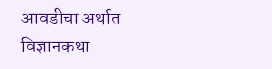आवडीचा अर्थात विज्ञानकथा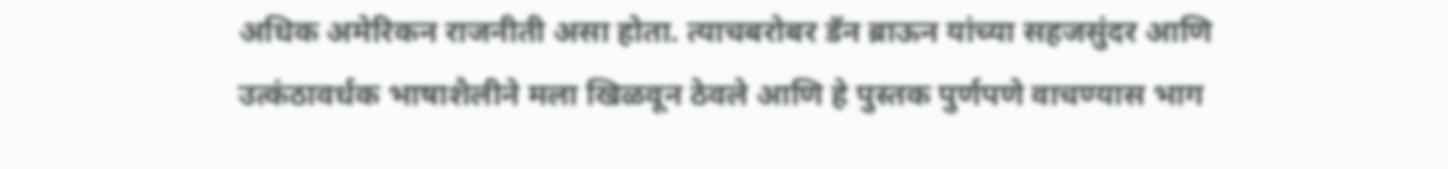अधिक अमेरिकन राजनीती असा होता. त्याचबरोबर डॅन ब्राऊन यांच्या सहजसुंदर आणि उत्कंठावर्धक भाषाशैलीने मला खिळवून ठेवले आणि हे पुस्तक पुर्णपणे वाचण्यास भाग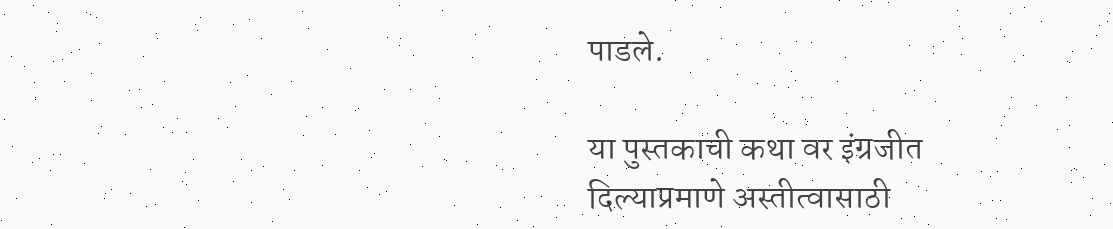पाडले.

या पुस्तकाची कथा वर इंग्रजीत दिल्याप्रमाणे अस्तीत्वासाठी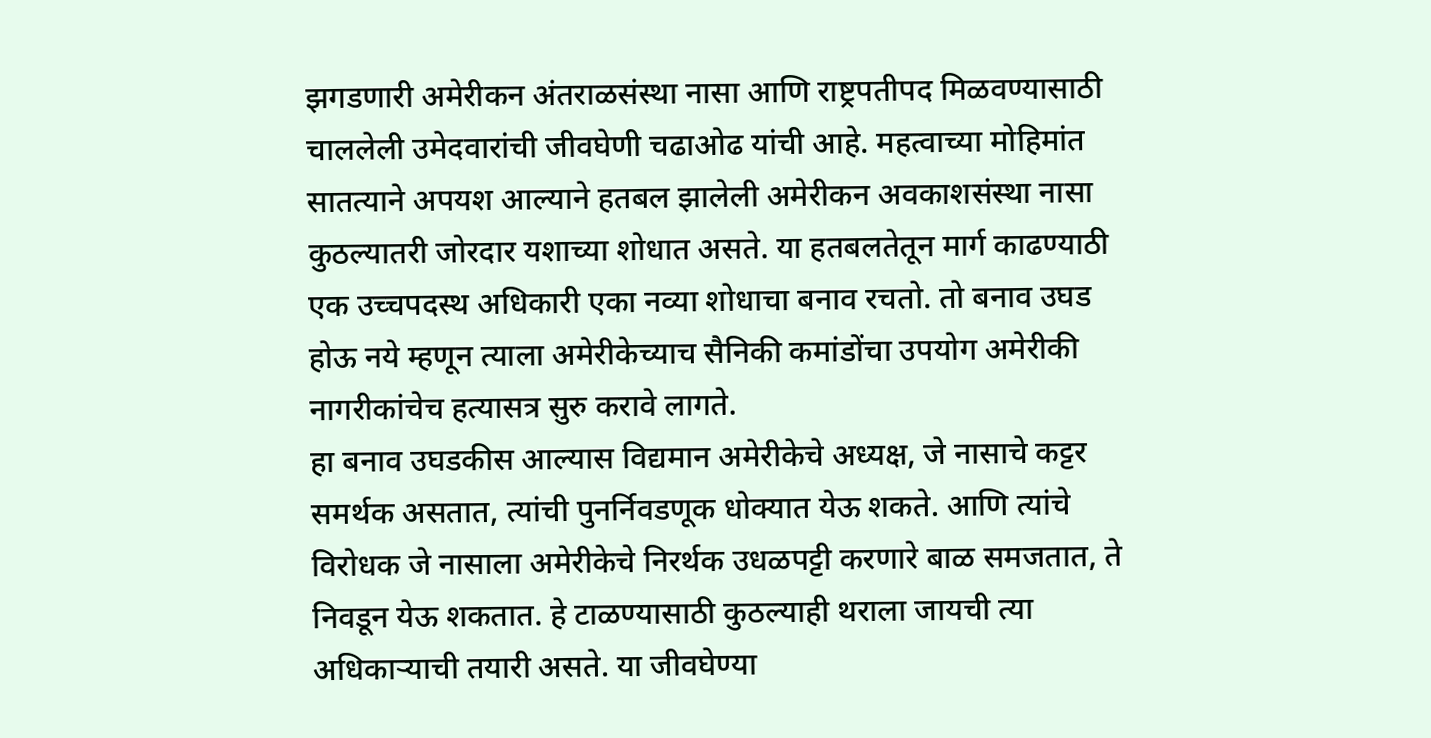झगडणारी अमेरीकन अंतराळसंस्था नासा आणि राष्ट्रपतीपद मिळवण्यासाठी चाललेली उमेदवारांची जीवघेणी चढाओढ यांची आहे. महत्वाच्या मोहिमांत सातत्याने अपयश आल्याने हतबल झालेली अमेरीकन अवकाशसंस्था नासा कुठल्यातरी जोरदार यशाच्या शोधात असते. या हतबलतेतून मार्ग काढण्याठी एक उच्चपदस्थ अधिकारी एका नव्या शोधाचा बनाव रचतो. तो बनाव उघड होऊ नये म्हणून त्याला अमेरीकेच्याच सैनिकी कमांडोंचा उपयोग अमेरीकी नागरीकांचेच हत्यासत्र सुरु करावे लागते.
हा बनाव उघडकीस आल्यास विद्यमान अमेरीकेचे अध्यक्ष, जे नासाचे कट्टर समर्थक असतात, त्यांची पुनर्निवडणूक धोक्यात येऊ शकते. आणि त्यांचे विरोधक जे नासाला अमेरीकेचे निरर्थक उधळपट्टी करणारे बाळ समजतात, ते निवडून येऊ शकतात. हे टाळण्यासाठी कुठल्याही थराला जायची त्या अधिकाऱ्याची तयारी असते. या जीवघेण्या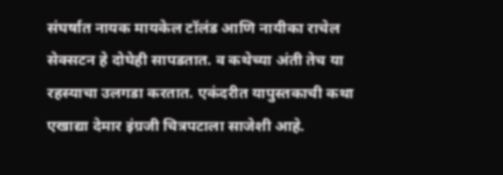संघर्षात नायक मायकेल टॉलंड आणि नायीका राचेल सेक्सटन हे दोघेही सापडतात. व कथेच्या अंती तेच या रहस्याचा उलगडा करतात. एकंदरीत यापुस्तकाची कथा एखाद्या देमार इंग्रजी चित्रपटाला साजेशी आहे.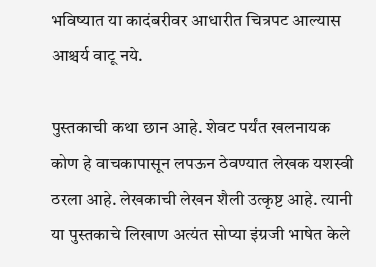भविष्यात या कादंबरीवर आधारीत चित्रपट आल्यास आश्चर्य वाटू नये.

पुस्तकाची कथा छान आहे. शेवट पर्यंत खलनायक कोण हे वाचकापासून लपऊन ठेवण्यात लेखक यशस्वी ठरला आहे. लेखकाची लेखन शैली उत्कृष्ट आहे. त्यानी या पुस्तकाचे लिखाण अत्यंत सोप्या इंग्रजी भाषेत केले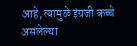आहे, त्यामुळे इंग्रजी कच्चे असलेल्या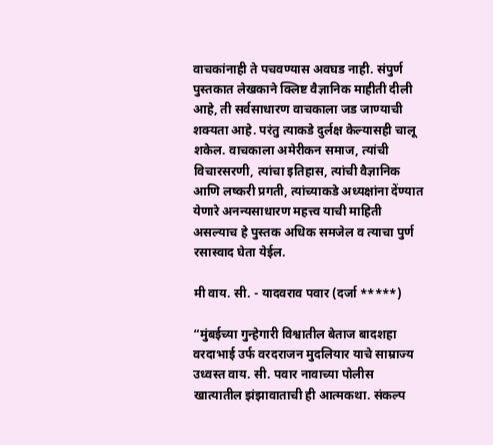वाचकांनाही ते पचवण्यास अवघड नाही. संपुर्ण पुस्तकात लेखकाने क्लिष्ट वैज्ञानिक माहीती दीली आहे, ती सर्वसाधारण वाचकाला जड जाण्याची शक्यता आहे. परंतु त्याकडे दुर्लक्ष केल्यासही चालू शकेल. वाचकाला अमेरीकन समाज, त्यांची विचारसरणी, त्यांचा इतिहास, त्यांची वैज्ञानिक आणि लष्करी प्रगती, त्यांच्याकडे अध्यक्षांना देंण्यात येणारे अनन्यसाधारण महत्त्व याची माहिती असल्याच हे पुस्तक अधिक समजेल व त्याचा पुर्ण रसास्वाद घेता येईल.

मी वाय. सी. - यादवराव पवार (दर्जा *****)

“मुंबईच्या गुन्हेगारी विश्वातील बेताज बादशहा वरदाभाई उर्फ वरदराजन मुदलियार याचे साम्राज्य उध्वस्त वाय. सी. पवार नावाच्या पोलीस खात्यातील झंझावाताची ही आत्मकथा. संकल्प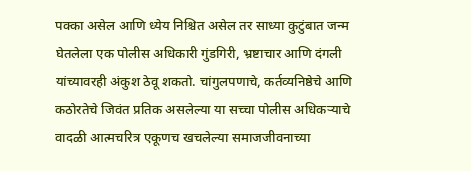पक्का असेल आणि ध्येय निश्चित असेल तर साध्या कुटुंबात जन्म घेतलेला एक पोलीस अधिकारी गुंडगिरी, भ्रष्टाचार आणि दंगली यांच्यावरही अंकुश ठेवू शकतो. चांगुलपणाचे, कर्तव्यनिष्ठेचे आणि कठोरतेचे जिवंत प्रतिक असलेल्या या सच्चा पोलीस अधिकऱ्याचे वादळी आत्मचरित्र एकूणच खचलेल्या समाजजीवनाच्या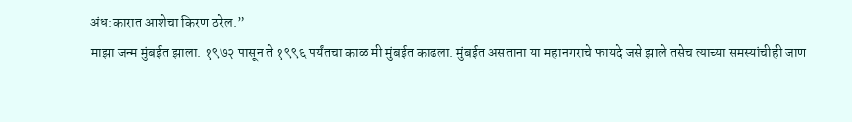अंध:कारात आशेचा किरण ठरेल.”
माझा जन्म मुंबईत झाला. १९७२ पासून ते १९९६ पर्यंतचा काळ मी मुंबईत काढला. मुंबईत असताना या महानगराचे फायदे जसे झाले तसेच त्याच्या समस्यांचीही जाण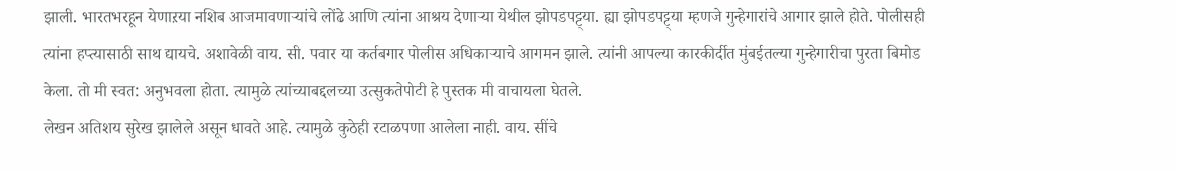झाली. भारतभरहून येणाऱया नशिब आजमावणाऱ्यांचे लोंढे आणि त्यांना आश्रय देणाऱ्या येथील झोपडपट्ट्या. ह्या झोपडपट्ट्या म्हणजे गुन्हेगारांचे आगार झाले होते. पोलीसही त्यांना हप्त्यासाठी साथ द्यायचे. अशावेळी वाय. सी. पवार या कर्तबगार पोलीस अधिकाऱ्याचे आगमन झाले. त्यांनी आपल्या कारकीर्दीत मुंबईतल्या गुन्हेगारीचा पुरता बिमोड केला. तो मी स्वत: अनुभवला होता. त्यामुळे त्यांच्याबद्दलच्या उत्सुकतेपोटी हे पुस्तक मी वाचायला घेतले.
लेखन अतिशय सुरेख झालेले असून धावते आहे. त्यामुळे कुठेही रटाळपणा आलेला नाही. वाय. सींचे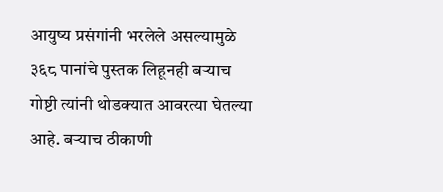आयुष्य प्रसंगांनी भरलेले असल्यामुळे ३६८ पानांचे पुस्तक लिहूनही बऱ्याच गोष्टी त्यांनी थोडक्यात आवरत्या घेतल्या आहे. बऱ्याच ठीकाणी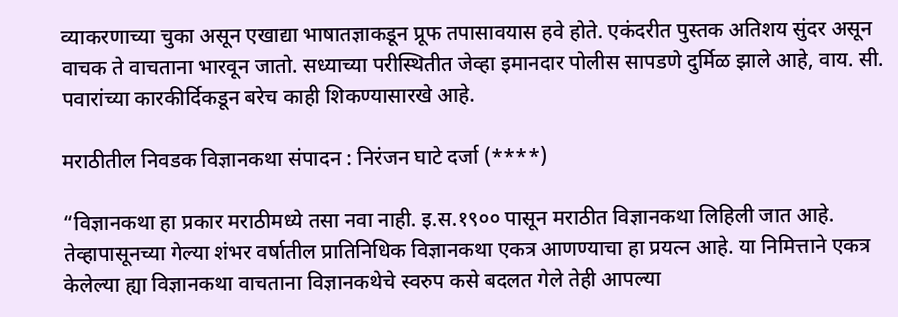व्याकरणाच्या चुका असून एखाद्या भाषातज्ञाकडून प्रूफ तपासावयास हवे होते. एकंदरीत पुस्तक अतिशय सुंदर असून वाचक ते वाचताना भारवून जातो. सध्याच्या परीस्थितीत जेव्हा इमानदार पोलीस सापडणे दुर्मिळ झाले आहे, वाय. सी. पवारांच्या कारकीर्दिकडून बरेच काही शिकण्यासारखे आहे.

मराठीतील निवडक विज्ञानकथा संपादन : निरंजन घाटे दर्जा (****)

“विज्ञानकथा हा प्रकार मराठीमध्ये तसा नवा नाही. इ.स.१९०० पासून मराठीत विज्ञानकथा लिहिली जात आहे. तेव्हापासूनच्या गेल्या शंभर वर्षातील प्रातिनिधिक विज्ञानकथा एकत्र आणण्याचा हा प्रयत्न आहे. या निमित्ताने एकत्र केलेल्या ह्या विज्ञानकथा वाचताना विज्ञानकथेचे स्वरुप कसे बदलत गेले तेही आपल्या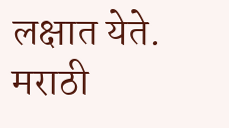लक्षात येते.
मराठी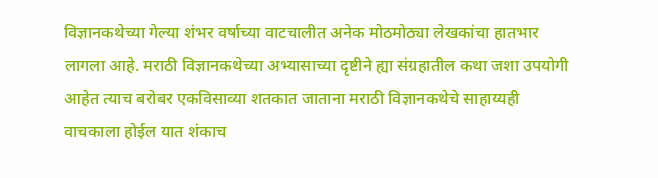विज्ञानकथेच्या गेल्या शंभर वर्षाच्या वाटचालीत अनेक मोठमोठ्या लेखकांचा हातभार लागला आहे. मराठी विज्ञानकथेच्या अभ्यासाच्या दृष्टीने ह्या संग्रहातील कथा जशा उपयोगी आहेत त्याच बरोबर एकविसाव्या शतकात जाताना मराठी विज्ञानकथेचे साहाय्यही वाचकाला होईल यात शंकाच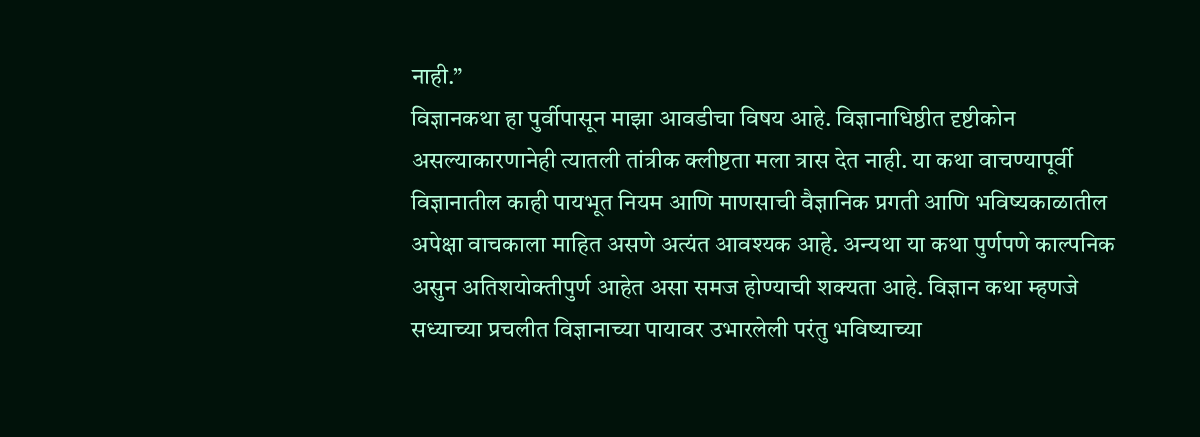नाही.”
विज्ञानकथा हा पुर्वीपासून माझा आवडीचा विषय आहे. विज्ञानाधिष्ठीत दृष्टीकोन असल्याकारणानेही त्यातली तांत्रीक क्लीष्टता मला त्रास देत नाही. या कथा वाचण्यापूर्वी विज्ञानातील काही पायभूत नियम आणि माणसाची वैज्ञानिक प्रगती आणि भविष्यकाळातील अपेक्षा वाचकाला माहित असणे अत्यंत आवश्यक आहे. अन्यथा या कथा पुर्णपणे काल्पनिक असुन अतिशयोक्तीपुर्ण आहेत असा समज होण्याची शक्यता आहे. विज्ञान कथा म्हणजे सध्याच्या प्रचलीत विज्ञानाच्या पायावर उभारलेली परंतु भविष्याच्या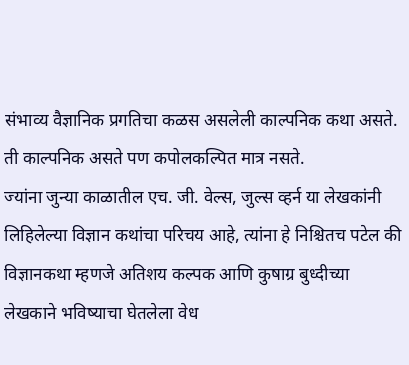संभाव्य वैज्ञानिक प्रगतिचा कळस असलेली काल्पनिक कथा असते. ती काल्पनिक असते पण कपोलकल्पित मात्र नसते.
ज्यांना जुन्या काळातील एच. जी. वेल्स, जुल्स व्हर्न या लेखकांनी लिहिलेल्या विज्ञान कथांचा परिचय आहे, त्यांना हे निश्चितच पटेल की विज्ञानकथा म्हणजे अतिशय कल्पक आणि कुषाग्र बुध्दीच्या लेखकाने भविष्याचा घेतलेला वेध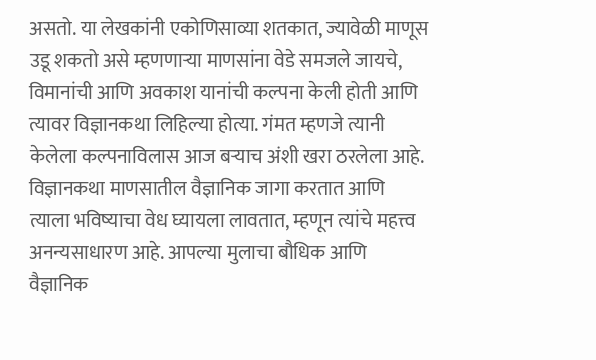असतो. या लेखकांनी एकोणिसाव्या शतकात, ज्यावेळी माणूस उडू शकतो असे म्हणणाऱ्या माणसांना वेडे समजले जायचे, विमानांची आणि अवकाश यानांची कल्पना केली होती आणि त्यावर विज्ञानकथा लिहिल्या होत्या. गंमत म्हणजे त्यानी केलेला कल्पनाविलास आज बऱ्याच अंशी खरा ठरलेला आहे. विज्ञानकथा माणसातील वैज्ञानिक जागा करतात आणि त्याला भविष्याचा वेध घ्यायला लावतात, म्हणून त्यांचे महत्त्व अनन्यसाधारण आहे. आपल्या मुलाचा बौधिक आणि वैज्ञानिक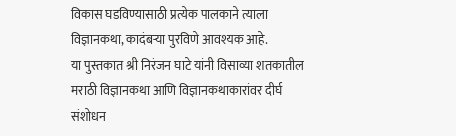विकास घडविण्यासाठी प्रत्येक पालकाने त्याला विज्ञानकथा, कादंबऱ्या पुरविणे आवश्यक आहे.
या पुस्तकात श्री निरंजन घाटे यांनी विसाव्या शतकातील मराठी विज्ञानकथा आणि विज्ञानकथाकारांवर दीर्घ संशोधन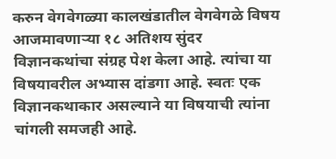करुन वेगवेगळ्या कालखंडातील वेगवेगळे विषय आजमावणाऱ्या १८ अतिशय सुंदर विज्ञानकथांचा संग्रह पेश केला आहे. त्यांचा या विषयावरील अभ्यास दांडगा आहे. स्वतः एक विज्ञानकथाकार असल्याने या विषयाची त्यांना चांगली समजही आहे.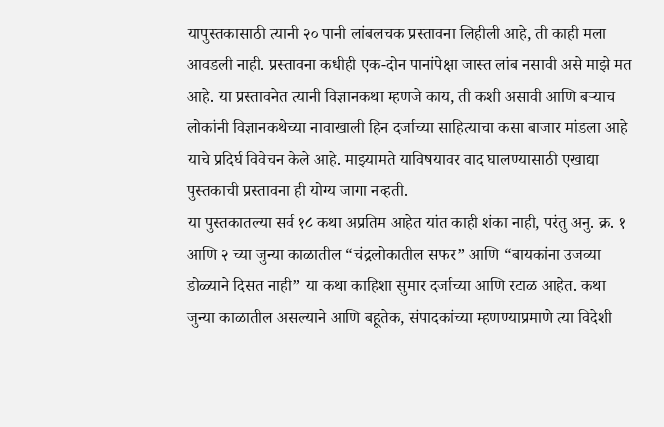यापुस्तकासाठी त्यानी २० पानी लांबलचक प्रस्तावना लिहीली आहे, ती काही मला आवडली नाही. प्रस्तावना कधीही एक-दोन पानांपेक्षा जास्त लांब नसावी असे माझे मत आहे. या प्रस्तावनेत त्यानी विज्ञानकथा म्हणजे काय, ती कशी असावी आणि बऱ्याच लोकांनी विज्ञानकथेच्या नावाखाली हिन दर्जाच्या साहित्याचा कसा बाजार मांडला आहे याचे प्रदिर्घ विवेचन केले आहे. माझ्यामते याविषयावर वाद घालण्यासाठी एखाद्या पुस्तकाची प्रस्तावना ही योग्य जागा नव्हती.
या पुस्तकातल्या सर्व १८ कथा अप्रतिम आहेत यांत काही शंका नाही, परंतु अनु. क्र. १ आणि २ च्या जुन्या काळातील “चंद्रलोकातील सफर” आणि “बायकांना उजव्या डोळ्याने दिसत नाही” या कथा काहिशा सुमार दर्जाच्या आणि रटाळ आहेत. कथा जुन्या काळातील असल्याने आणि बहूतेक, संपादकांच्या म्हणण्याप्रमाणे त्या विदेशी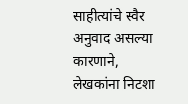साहीत्यांचे स्वैर अनुवाद असल्या कारणाने, लेखकांना निटशा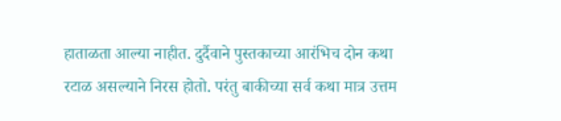हाताळता आल्या नाहीत. दुर्दैवाने पुस्तकाच्या आरंभिच दोन कथा रटाळ असल्याने निरस होतो. परंतु बाकीच्या सर्व कथा मात्र उत्तम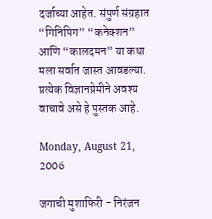दर्जाच्या आहेत. संपुर्ण संग्रहात “गिनिपिग” “कनेक्शन” आणि “कालदमन” या कथा मला सर्वात जास्त आवडल्या. प्रत्येक विज्ञानप्रेमीने अवश्य वाचावे असे हे पुस्तक आहे.

Monday, August 21, 2006

जगाची मुशाफिरी - निरंजन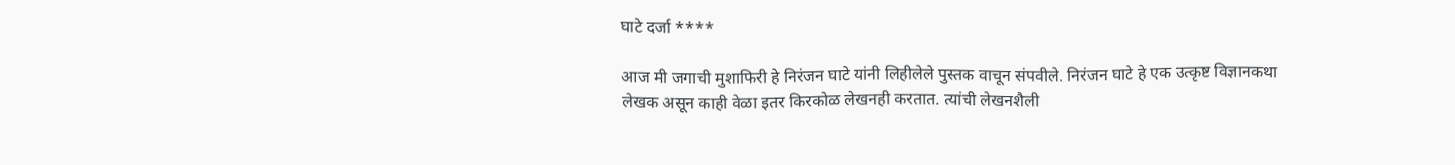घाटे दर्जा ****

आज मी जगाची मुशाफिरी हे निरंजन घाटे यांनी लिहीलेले पुस्तक वाचून संपवीले. निरंजन घाटे हे एक उत्कृष्ट विज्ञानकथा लेखक असून काही वेळा इतर किरकोळ लेखनही करतात. त्यांची लेखनशैली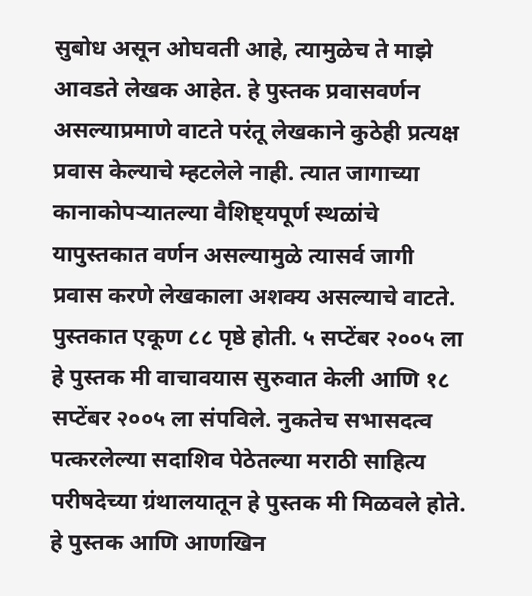सुबोध असून ओघवती आहे, त्यामुळेच ते माझे आवडते लेखक आहेत. हे पुस्तक प्रवासवर्णन असल्याप्रमाणे वाटते परंतू लेखकाने कुठेही प्रत्यक्ष प्रवास केल्याचे म्हटलेले नाही. त्यात जागाच्या कानाकोपऱ्यातल्या वैशिष्ट्यपूर्ण स्थळांचे यापुस्तकात वर्णन असल्यामुळे त्यासर्व जागी प्रवास करणे लेखकाला अशक्य असल्याचे वाटते.
पुस्तकात एकूण ८८ पृष्ठे होती. ५ सप्टेंबर २००५ ला हे पुस्तक मी वाचावयास सुरुवात केली आणि १८ सप्टेंबर २००५ ला संपविले. नुकतेच सभासदत्व पत्करलेल्या सदाशिव पेठेतल्या मराठी साहित्य परीषदेच्या ग्रंथालयातून हे पुस्तक मी मिळवले होते. हे पुस्तक आणि आणखिन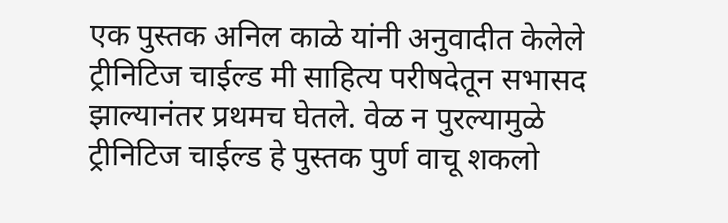एक पुस्तक अनिल काळे यांनी अनुवादीत केलेले ट्रीनिटिज चाईल्ड मी साहित्य परीषदेतून सभासद झाल्यानंतर प्रथमच घेतले. वेळ न पुरल्यामुळे ट्रीनिटिज चाईल्ड हे पुस्तक पुर्ण वाचू शकलो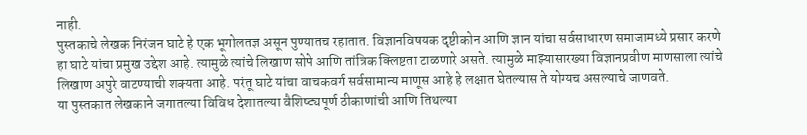नाही.
पुस्तकाचे लेखक निरंजन घाटे हे एक भूगोलतज्ञ असून पुण्यातच रहातात. विज्ञानविषयक दृष्टीकोन आणि ज्ञान यांचा सर्वसाधारण समाजामध्ये प्रसार करणे हा घाटे यांचा प्रमुख उद्देश आहे. त्यामुळे त्यांचे लिखाण सोपे आणि तांत्रिक क्लिष्टता टाळणारे असते. त्यामुळे माझ्यासारख्या विज्ञानप्रवीण माणसाला त्यांचे लिखाण अपुरे वाटण्याची शक्यता आहे. परंतू घाटे यांचा वाचकवर्ग सर्वसामान्य माणूस आहे हे लक्षात घेतल्यास ते योग्यच असल्याचे जाणवते.
या पुस्तकात लेखकाने जगातल्या विविध देशातल्या वैशिष्ट्यपूर्ण ठीकाणांची आणि तिथल्या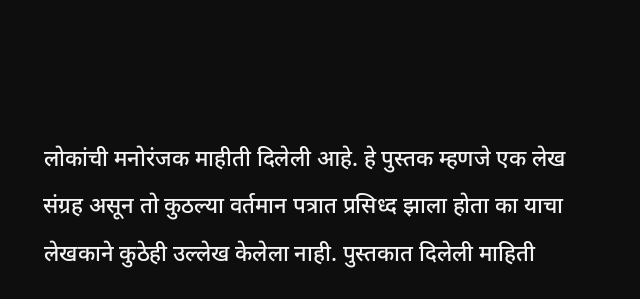लोकांची मनोरंजक माहीती दिलेली आहे. हे पुस्तक म्हणजे एक लेख संग्रह असून तो कुठल्या वर्तमान पत्रात प्रसिध्द झाला होता का याचा लेखकाने कुठेही उल्लेख केलेला नाही. पुस्तकात दिलेली माहिती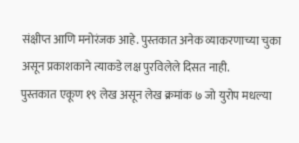संक्षीप्त आणि मनोरंजक आहे. पुस्तकात अनेक व्याकरणाच्या चुका असून प्रकाशकाने त्याकडे लक्ष पुरविलेले दिसत नाही.
पुस्तकात एकूण १९ लेख असून लेख क्रमांक ७ जो युरोप मधल्या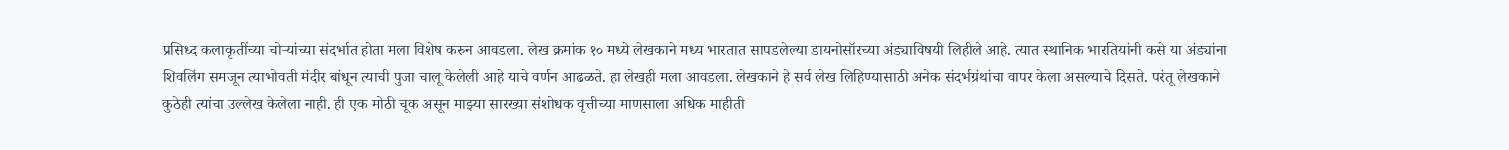प्रसिध्द कलाकृतींच्या चोऱ्यांच्या संदर्भात होता मला विशेष करुन आवडला. लेख क्रमांक १० मध्ये लेखकाने मध्य भारतात सापडलेल्या डायनोसॉरच्या अंड्याविषयी लिहीले आहे. त्यात स्थानिक भारतियांनी कसे या अंड्यांना शिवलिंग समजून त्याभोवती मंदीर बांधून त्याची पुजा चालू केलेली आहे याचे वर्णन आढळते. हा लेखही मला आवडला. लेखकाने हे सर्व लेख लिहिण्यासाठी अनेक संदर्भग्रंथांचा वापर केला असल्याचे दिसते. परंतू लेखकाने कुठेही त्यांचा उल्लेख केलेला नाही. ही एक मोठी चूक असून माझ्या सारख्या संशोधक वृत्तीच्या माणसाला अधिक माहीती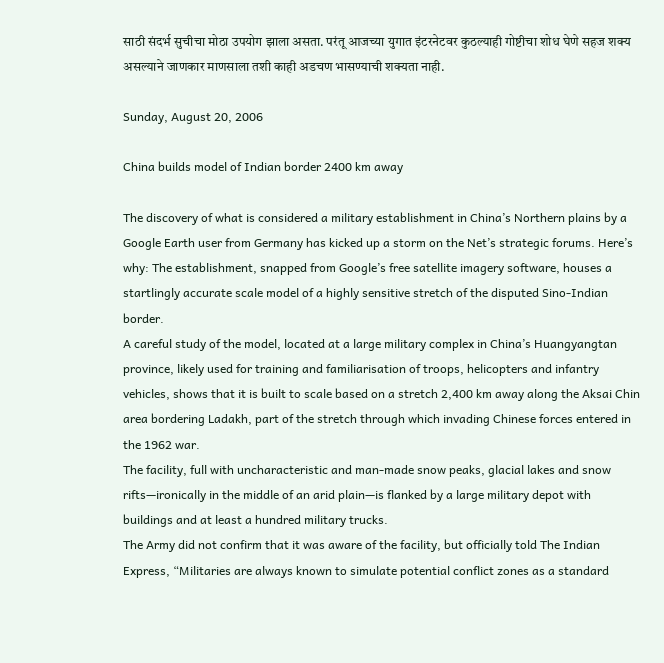साठी संदर्भ सुचीचा मोठा उपयोग झाला असता. परंतू आजच्या युगात इंटरनेटवर कुठल्याही गोष्टीचा शोध घेणे सहज शक्य असल्याने जाणकार माणसाला तशी काही अडचण भासण्याची शक्यता नाही.

Sunday, August 20, 2006

China builds model of Indian border 2400 km away

The discovery of what is considered a military establishment in China’s Northern plains by a Google Earth user from Germany has kicked up a storm on the Net’s strategic forums. Here’s why: The establishment, snapped from Google’s free satellite imagery software, houses a startlingly accurate scale model of a highly sensitive stretch of the disputed Sino-Indian border.
A careful study of the model, located at a large military complex in China’s Huangyangtan province, likely used for training and familiarisation of troops, helicopters and infantry vehicles, shows that it is built to scale based on a stretch 2,400 km away along the Aksai Chin area bordering Ladakh, part of the stretch through which invading Chinese forces entered in the 1962 war.
The facility, full with uncharacteristic and man-made snow peaks, glacial lakes and snow rifts—ironically in the middle of an arid plain—is flanked by a large military depot with buildings and at least a hundred military trucks.
The Army did not confirm that it was aware of the facility, but officially told The Indian Express, “Militaries are always known to simulate potential conflict zones as a standard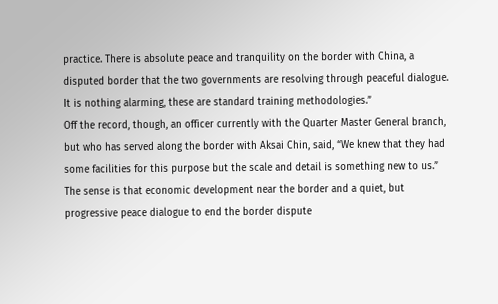practice. There is absolute peace and tranquility on the border with China, a disputed border that the two governments are resolving through peaceful dialogue. It is nothing alarming, these are standard training methodologies.”
Off the record, though, an officer currently with the Quarter Master General branch, but who has served along the border with Aksai Chin, said, “We knew that they had some facilities for this purpose but the scale and detail is something new to us.”
The sense is that economic development near the border and a quiet, but progressive peace dialogue to end the border dispute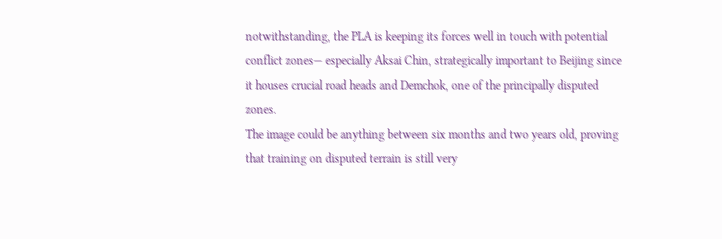notwithstanding, the PLA is keeping its forces well in touch with potential conflict zones— especially Aksai Chin, strategically important to Beijing since it houses crucial road heads and Demchok, one of the principally disputed zones.
The image could be anything between six months and two years old, proving that training on disputed terrain is still very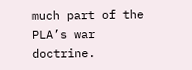much part of the PLA’s war doctrine.